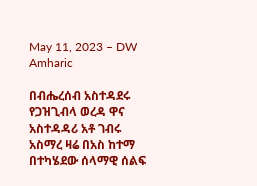May 11, 2023 – DW Amharic

በብሔረሰብ አስተዳደሩ የጋዝጊብላ ወረዳ ዋና አስተዳዳሪ አቶ ገብሩ አስማረ ዛሬ በአስ ከተማ በተካሄደው ሰላማዊ ሰልፍ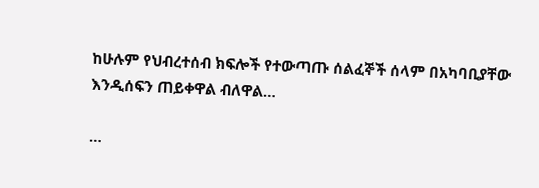ከሁሉም የህብረተሰብ ክፍሎች የተውጣጡ ሰልፈኞች ሰላም በአካባቢያቸው እንዲሰፍን ጠይቀዋል ብለዋል…

…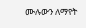ሙሉውን ለማየት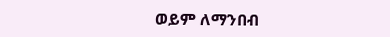ወይም ለማንበብ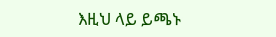እዚህ ላይ ይጫኑ